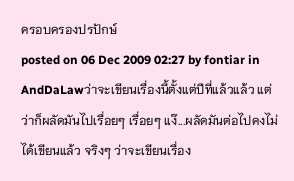ครอบครองปรปักษ์
posted on 06 Dec 2009 02:27 by fontiar in AndDaLawว่าจะเขียนเรื่องนี้ตั้งแต่ปีที่แล้วแล้ว แต่ว่าก็ผลัดมันไปเรื่อยๆ เรื่อยๆ แง๊...ผลัดมันต่อไปคงไม่ได้เขียนแล้ว จริงๆ ว่าจะเขียนเรื่อง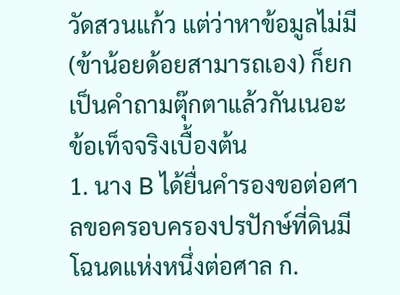วัดสวนแก้ว แต่ว่าหาข้อมูลไม่มี (ข้าน้อยด้อยสามารถเอง) ก็ยกเป็นคำถามตุ๊กตาแล้วกันเนอะ
ข้อเท็จจริงเบื้องต้น
1. นาง B ได้ยื่นคำรองขอต่อศาลขอครอบครองปรปักษ์ที่ดินมีโฉนดแห่งหนึ่งต่อศาล ก.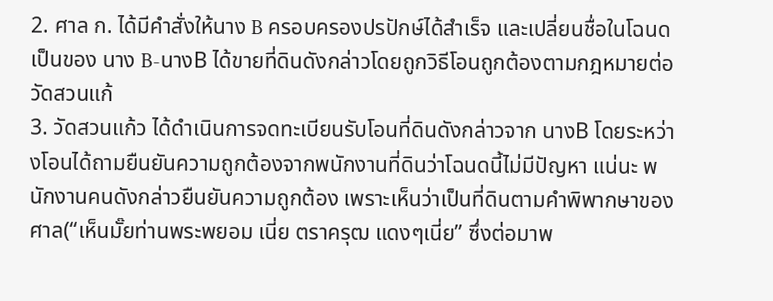2. ศาล ก. ได้มีคำสั่งให้นาง B ครอบครองปรปักษ์ได้สำเร็จ และเปลี่ยนชื่อในโฉนดเป็นของ นาง B-นางB ได้ขายที่ดินดังกล่าวโดยถูกวิธีโอนถูกต้องตามกฎหมายต่อวัดสวนแก้
3. วัดสวนแก้ว ได้ดำเนินการจดทะเบียนรับโอนที่ดินดังกล่าวจาก นางB โดยระหว่างโอนได้ถามยืนยันความถูกต้องจากพนักงานที่ดินว่าโฉนดนี้ไม่มีปัญหา แน่นะ พนักงานคนดังกล่าวยืนยันความถูกต้อง เพราะเห็นว่าเป็นที่ดินตามคำพิพากษาของศาล(“เห็นมั๊ยท่านพระพยอม เนี่ย ตราครุฒ แดงๆเนี่ย” ซึ่งต่อมาพ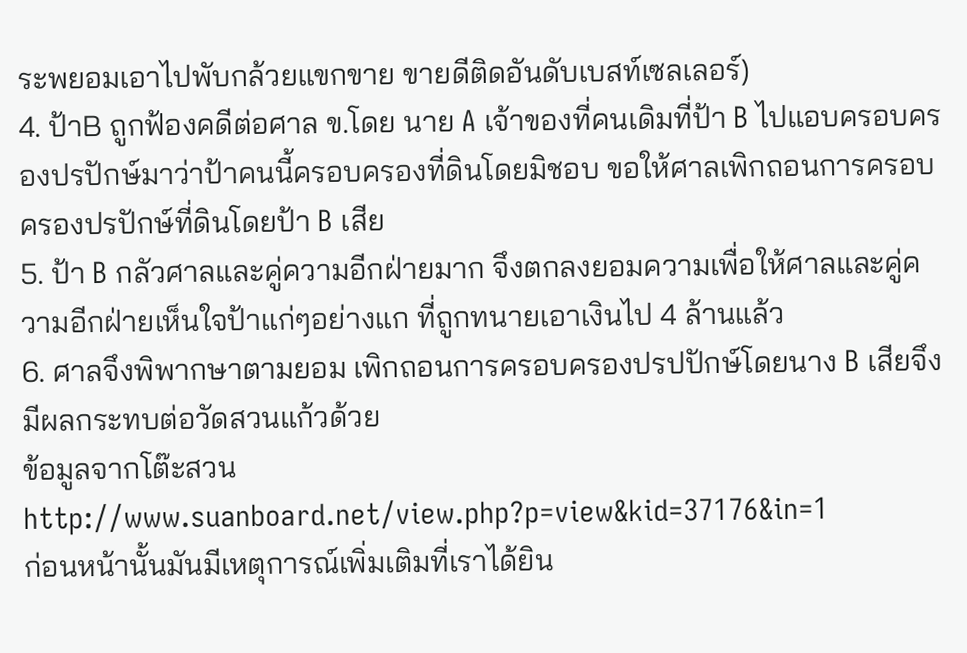ระพยอมเอาไปพับกล้วยแขกขาย ขายดีติดอันดับเบสท์เซลเลอร์)
4. ป้าB ถูกฟ้องคดีต่อศาล ข.โดย นาย A เจ้าของที่คนเดิมที่ป้า B ไปแอบครอบครองปรปักษ์มาว่าป้าคนนี้ครอบครองที่ดินโดยมิชอบ ขอให้ศาลเพิกถอนการครอบครองปรปักษ์ที่ดินโดยป้า B เสีย
5. ป้า B กลัวศาลและคู่ความอีกฝ่ายมาก จึงตกลงยอมความเพื่อให้ศาลและคู่ความอีกฝ่ายเห็นใจป้าแก่ๆอย่างแก ที่ถูกทนายเอาเงินไป 4 ล้านแล้ว
6. ศาลจึงพิพากษาตามยอม เพิกถอนการครอบครองปรปปักษ์โดยนาง B เสียจึงมีผลกระทบต่อวัดสวนแก้วด้วย
ข้อมูลจากโต๊ะสวน http://www.suanboard.net/view.php?p=view&kid=37176&in=1
ก่อนหน้านั้นมันมีเหตุการณ์เพิ่มเติมที่เราได้ยิน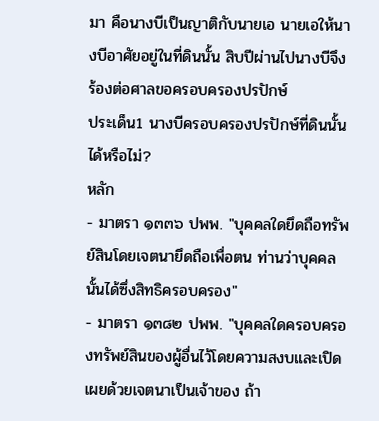มา คือนางบีเป็นญาติกับนายเอ นายเอให้นางบีอาศัยอยู่ในที่ดินนั้น สิบปีผ่านไปนางบีจึงร้องต่อศาลขอครอบครองปรปักษ์
ประเด็น1 นางบีครอบครองปรปักษ์ที่ดินนั้นได้หรือไม่?
หลัก
- มาตรา ๑๓๓๖ ปพพ. "บุคคลใดยึดถือทรัพย์สินโดยเจตนายึดถือเพื่อตน ท่านว่าบุคคลนั้นได้ซึ่งสิทธิครอบครอง"
- มาตรา ๑๓๘๒ ปพพ. "บุคคลใดครอบครองทรัพย์สินของผู้อื่นไว้โดยความสงบและเปิดเผยด้วยเจตนาเป็นเจ้าของ ถ้า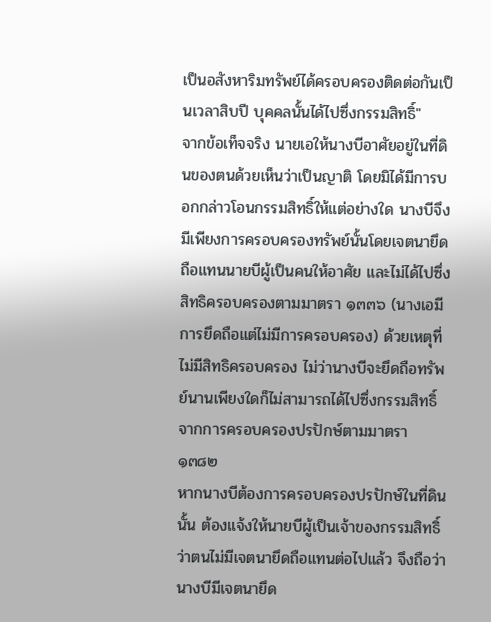เป็นอสังหาริมทรัพย์ได้ครอบครองติดต่อกันเป็นเวลาสิบปี บุคคลนั้นได้ไปซึ่งกรรมสิทธิ์"
จากข้อเท็จจริง นายเอให้นางบีอาศัยอยู่ในที่ดินของตนด้วยเห็นว่าเป็นญาติ โดยมิได้มีการบอกกล่าวโอนกรรมสิทธิ์ให้แต่อย่างใด นางบีจึงมีเพียงการครอบครองทรัพย์นั้นโดยเจตนายึดถือแทนนายบีผู้เป็นคนให้อาศัย และไม่ได้ไปซึ่งสิทธิครอบครองตามมาตรา ๑๓๓๖ (นางเอมีการยึดถือแต่ไม่มีการครอบครอง) ด้วยเหตุที่ไม่มีสิทธิครอบครอง ไม่ว่านางบีจะยึดถือทรัพย์นานเพียงใดก็ไม่สามารถได้ไปซึ่งกรรมสิทธิ์จากการครอบครองปรปักษ์ตามมาตรา ๑๓๘๒
หากนางบีต้องการครอบครองปรปักษ์ในที่ดินนั้น ต้องแจ้งให้นายบีผู้เป็นเจ้าของกรรมสิทธิ์ว่าตนไม่มีเจตนายึดถือแทนต่อไปแล้ว จึงถือว่านางบีมีเจตนายึด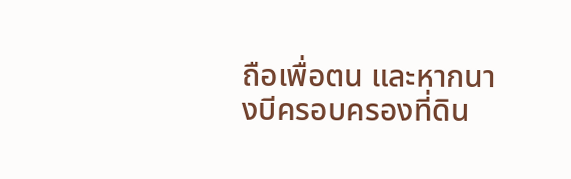ถือเพื่อตน และหากนางบีครอบครองที่ดิน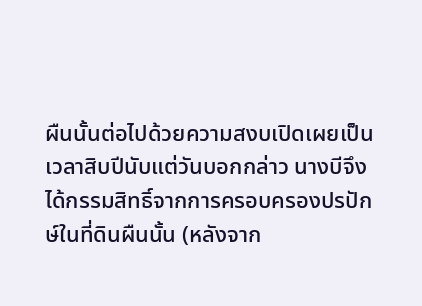ผืนนั้นต่อไปด้วยความสงบเปิดเผยเป็นเวลาสิบปีนับแต่วันบอกกล่าว นางบีจึงได้กรรมสิทธิ์จากการครอบครองปรปักษ์ในที่ดินผืนนั้น (หลังจาก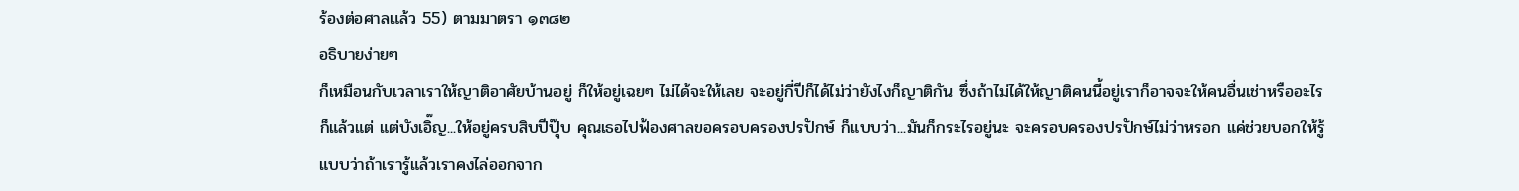ร้องต่อศาลแล้ว 55) ตามมาตรา ๑๓๘๒
อธิบายง่ายๆ
ก็เหมือนกับเวลาเราให้ญาติอาศัยบ้านอยู่ ก็ให้อยู่เฉยๆ ไม่ได้จะให้เลย จะอยู่กี่ปีก็ได้ไม่ว่ายังไงก็ญาติกัน ซึ่งถ้าไม่ได้ให้ญาติคนนี้อยู่เราก็อาจจะให้คนอื่นเช่าหรืออะไรก็แล้วแต่ แต่บังเอิ๊ญ...ให้อยู่ครบสิบปีปุ๊บ คุณเธอไปฟ้องศาลขอครอบครองปรปักษ์ ก็แบบว่า...มันก็กระไรอยู่นะ จะครอบครองปรปักษ์ไม่ว่าหรอก แค่ช่วยบอกให้รู้ แบบว่าถ้าเรารู้แล้วเราคงไล่ออกจาก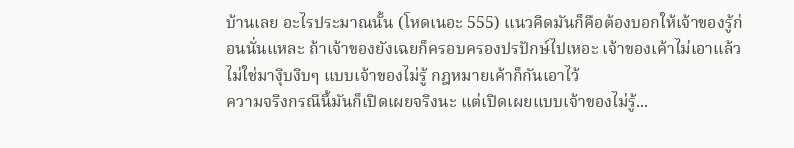บ้านเลย อะไรประมาณนั้น (โหดเนอะ 555) แนวคิดมันก็คือต้องบอกให้เจ้าของรู้ก่อนนั่นแหละ ถ้าเจ้าของยังเฉยก็ครอบครองปรปักษ์ไปเหอะ เจ้าของเค้าไม่เอาแล้ว ไม่ใช่มางุิบงิบๆ แบบเจ้าของไม่รู้ กฎหมายเค้าก็กันเอาไว้
ความจริงกรณีนี้มันก็เปิดเผยจริงนะ แต่เปิดเผยแบบเจ้าของไม่รู้...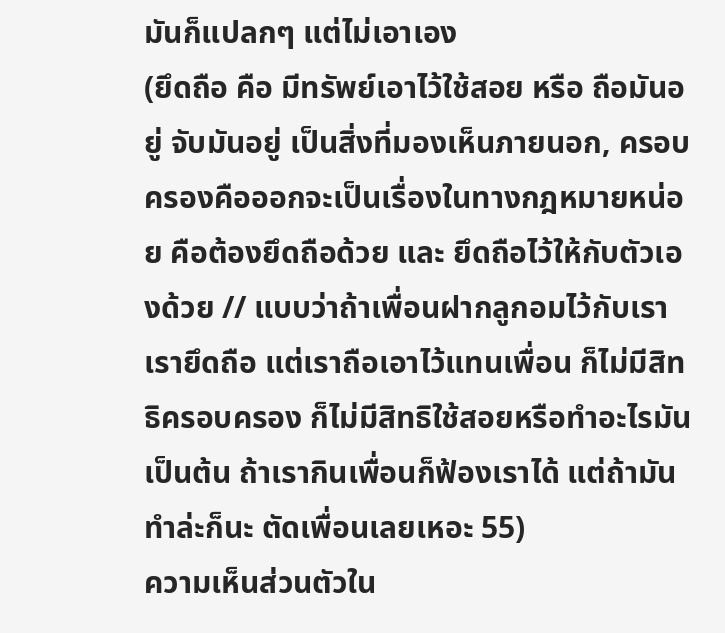มันก็แปลกๆ แต่ไม่เอาเอง
(ยึดถือ คือ มีทรัพย์เอาไว้ใช้สอย หรือ ถือมันอยู่ จับมันอยู่ เป็นสิ่งที่มองเห็นภายนอก, ครอบครองคือออกจะเป็นเรื่องในทางกฎหมายหน่อย คือต้องยึดถือด้วย และ ยึดถือไว้ให้กับตัวเองด้วย // แบบว่าถ้าเพื่อนฝากลูกอมไว้กับเรา เรายึดถือ แต่เราถือเอาไว้แทนเพื่อน ก็ไม่มีสิทธิครอบครอง ก็ไม่มีสิทธิใช้สอยหรือทำอะไรมัน เป็นต้น ถ้าเรากินเพื่อนก็ฟ้องเราได้ แต่ถ้ามันทำล่ะก็นะ ตัดเพื่อนเลยเหอะ 55)
ความเห็นส่วนตัวใน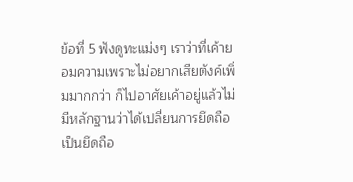ข้อที่ 5 ฟังดูทะแม่งๆ เราว่าที่เค้ายอมความเพราะไม่อยากเสียตังค์เพิ่มมากกว่า ก็ไปอาศัยเค้าอยู่แล้วไม่มีหลักฐานว่าได้เปลี่ยนการยึดถือเป็นยึดถือ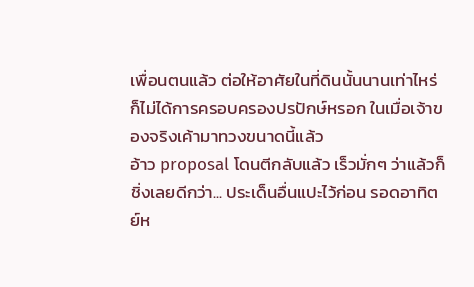เพื่อนตนแล้ว ต่อให้อาศัยในที่ดินนั้นนานเท่าไหร่ก็ไม่ได้การครอบครองปรปักษ์หรอก ในเมื่อเจ้าของจริงเค้ามาทวงขนาดนี้แล้ว
อ้าว proposal โดนตีกลับแล้ว เร็วมั่กๆ ว่าแล้วก็ชิ่งเลยดีกว่า... ประเด็นอื่นแปะไว้ก่อน รอดอาทิตย์ห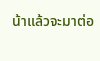น้าแล้วจะมาต่อ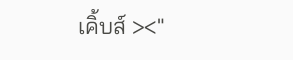เคิ้บส์ ><"